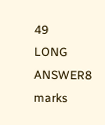49
LONG ANSWER8 marks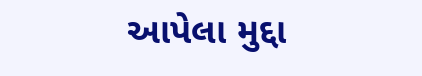આપેલા મુદ્દા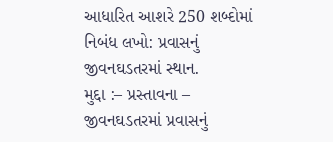આધારિત આશરે 250 શબ્દોમાં નિબંધ લખો: પ્રવાસનું જીવનઘડતરમાં સ્થાન.
મુદ્દા :– પ્રસ્તાવના – જીવનઘડતરમાં પ્રવાસનું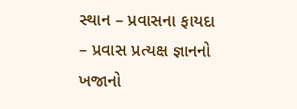સ્થાન – પ્રવાસના ફાયદા – પ્રવાસ પ્રત્યક્ષ જ્ઞાનનો ખજાનો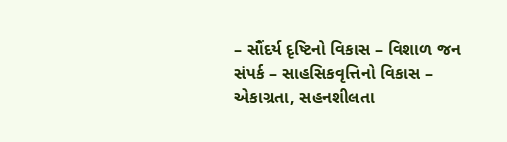– સૌંદર્ય દૃષ્ટિનો વિકાસ – વિશાળ જન સંપર્ક – સાહસિકવૃત્તિનો વિકાસ – એકાગ્રતા, સહનશીલતા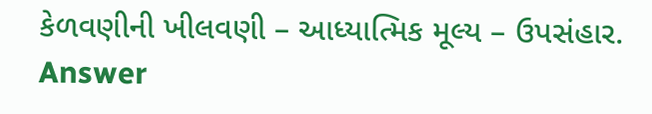કેળવણીની ખીલવણી – આધ્યાત્મિક મૂલ્ય – ઉપસંહાર.
Answer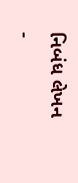નિબંધ લેખન -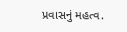પ્રવાસનું મહત્વ.